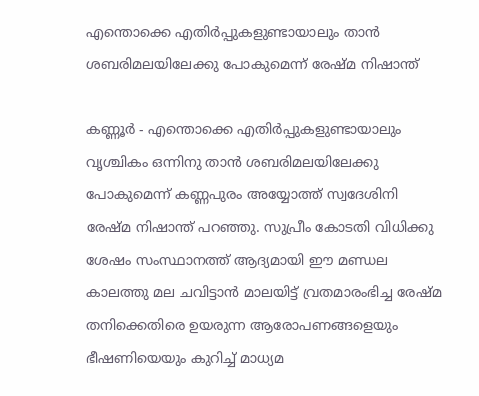എന്തൊക്കെ എതിർപ്പുകളുണ്ടായാലും താൻ ശബരിമലയിലേക്കു പോകുമെന്ന് രേഷ്മ നിഷാന്ത്

കണ്ണൂർ - എന്തൊക്കെ എതിർപ്പുകളുണ്ടായാലും വൃശ്ചികം ഒന്നിനു താൻ ശബരിമലയിലേക്കു പോകുമെന്ന് കണ്ണപുരം അയ്യോത്ത് സ്വദേശിനി രേഷ്മ നിഷാന്ത് പറഞ്ഞു. സുപ്രീം കോടതി വിധിക്കു ശേഷം സംസ്ഥാനത്ത് ആദ്യമായി ഈ മണ്ഡല കാലത്തു മല ചവിട്ടാൻ മാലയിട്ട് വ്രതമാരംഭിച്ച രേഷ്മ തനിക്കെതിരെ ഉയരുന്ന ആരോപണങ്ങളെയും ഭീഷണിയെയും കുറിച്ച് മാധ്യമ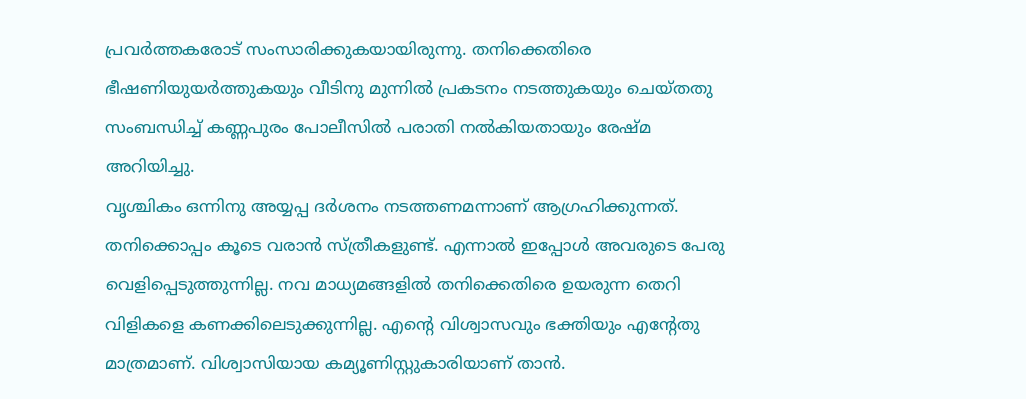പ്രവർത്തകരോട് സംസാരിക്കുകയായിരുന്നു. തനിക്കെതിരെ ഭീഷണിയുയർത്തുകയും വീടിനു മുന്നിൽ പ്രകടനം നടത്തുകയും ചെയ്തതു സംബന്ധിച്ച് കണ്ണപുരം പോലീസിൽ പരാതി നൽകിയതായും രേഷ്മ അറിയിച്ചു.
വൃശ്ചികം ഒന്നിനു അയ്യപ്പ ദർശനം നടത്തണമന്നാണ് ആഗ്രഹിക്കുന്നത്. തനിക്കൊപ്പം കൂടെ വരാൻ സ്ത്രീകളുണ്ട്. എന്നാൽ ഇപ്പോൾ അവരുടെ പേരു വെളിപ്പെടുത്തുന്നില്ല. നവ മാധ്യമങ്ങളിൽ തനിക്കെതിരെ ഉയരുന്ന തെറി വിളികളെ കണക്കിലെടുക്കുന്നില്ല. എന്റെ വിശ്വാസവും ഭക്തിയും എന്റേതു മാത്രമാണ്. വിശ്വാസിയായ കമ്യൂണിസ്റ്റുകാരിയാണ് താൻ.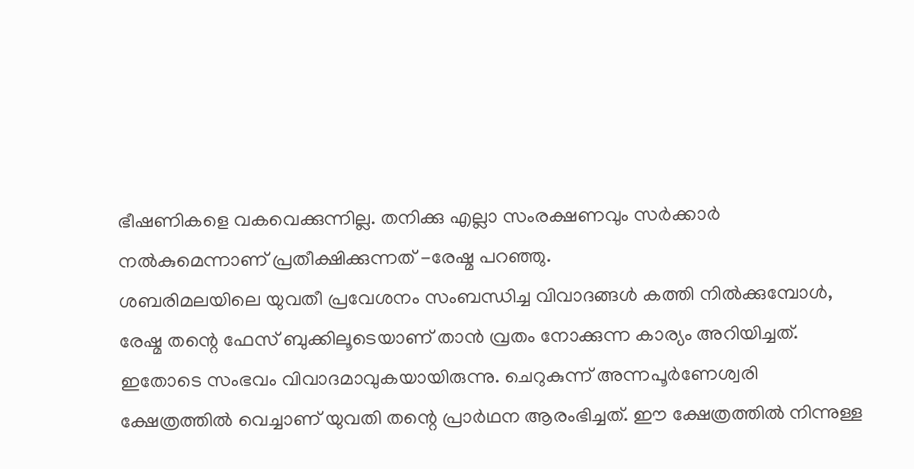ഭീഷണികളെ വകവെക്കുന്നില്ല. തനിക്കു എല്ലാ സംരക്ഷണവും സർക്കാർ നൽകുമെന്നാണ് പ്രതീക്ഷിക്കുന്നത് -രേഷ്മ പറഞ്ഞു.
ശബരിമലയിലെ യുവതീ പ്രവേശനം സംബന്ധിച്ച വിവാദങ്ങൾ കത്തി നിൽക്കുമ്പോൾ, രേഷ്മ തന്റെ ഫേസ് ബുക്കിലൂടെയാണ് താൻ വ്രതം നോക്കുന്ന കാര്യം അറിയിച്ചത്. ഇതോടെ സംഭവം വിവാദമാവുകയായിരുന്നു. ചെറുകുന്ന് അന്നപൂർണേശ്വരി ക്ഷേത്രത്തിൽ വെച്ചാണ് യുവതി തന്റെ പ്രാർഥന ആരംഭിച്ചത്. ഈ ക്ഷേത്രത്തിൽ നിന്നുള്ള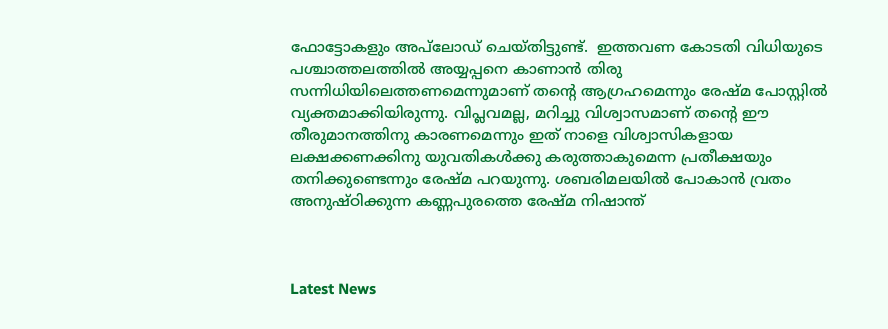ഫോട്ടോകളും അപ്‌ലോഡ് ചെയ്തിട്ടുണ്ട്.  ഇത്തവണ കോടതി വിധിയുടെ പശ്ചാത്തലത്തിൽ അയ്യപ്പനെ കാണാൻ തിരു സന്നിധിയിലെത്തണമെന്നുമാണ് തന്റെ ആഗ്രഹമെന്നും രേഷ്മ പോസ്റ്റിൽ വ്യക്തമാക്കിയിരുന്നു. വിപ്ലവമല്ല, മറിച്ചു വിശ്വാസമാണ് തന്റെ ഈ തീരുമാനത്തിനു കാരണമെന്നും ഇത് നാളെ വിശ്വാസികളായ ലക്ഷക്കണക്കിനു യുവതികൾക്കു കരുത്താകുമെന്ന പ്രതീക്ഷയും തനിക്കുണ്ടെന്നും രേഷ്മ പറയുന്നു. ശബരിമലയിൽ പോകാൻ വ്രതം അനുഷ്ഠിക്കുന്ന കണ്ണപുരത്തെ രേഷ്മ നിഷാന്ത്



Latest News